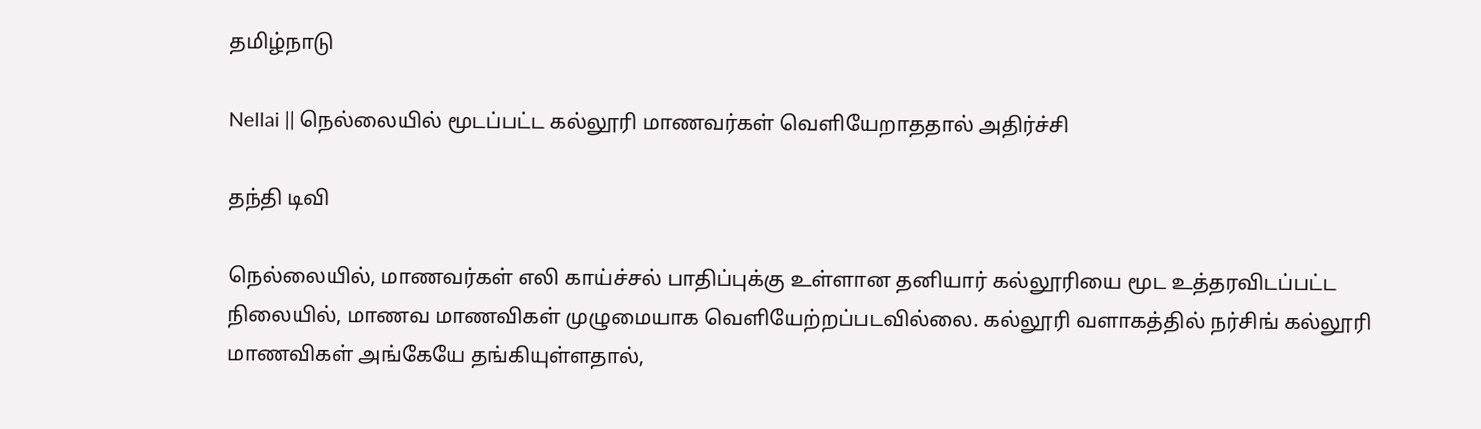தமிழ்நாடு

Nellai || நெல்லையில் மூடப்பட்ட கல்லூரி மாணவர்கள் வெளியேறாததால் அதிர்ச்சி

தந்தி டிவி

நெல்லையில், மாணவர்கள் எலி காய்ச்சல் பாதிப்புக்கு உள்ளான தனியார் கல்லூரியை மூட உத்தரவிடப்பட்ட நிலையில், மாணவ மாணவிகள் முழுமையாக வெளியேற்றப்படவில்லை. கல்லூரி வளாகத்தில் நர்சிங் கல்லூரி மாணவிகள் அங்கேயே தங்கியுள்ளதால்,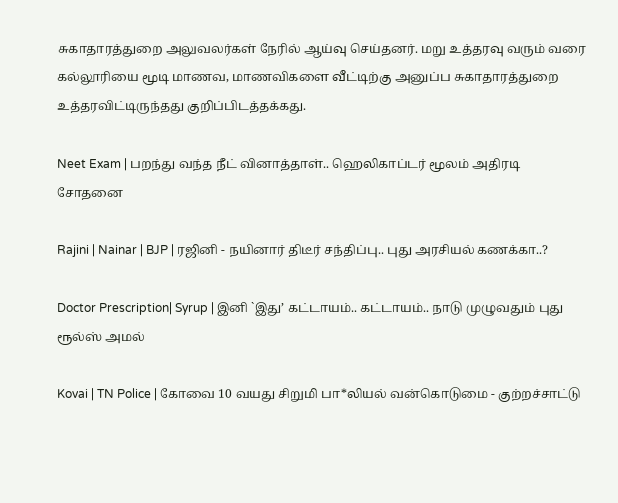சுகாதாரத்துறை அலுவலர்கள் நேரில் ஆய்வு செய்தனர். மறு உத்தரவு வரும் வரை கல்லூரியை மூடி மாணவ, மாணவிகளை வீட்டிற்கு அனுப்ப சுகாதாரத்துறை உத்தரவிட்டிருந்தது குறிப்பிடத்தக்கது.

Neet Exam | பறந்து வந்த நீட் வினாத்தாள்.. ஹெலிகாப்டர் மூலம் அதிரடி சோதனை

Rajini | Nainar | BJP | ரஜினி - நயினார் திடீர் சந்திப்பு.. புது அரசியல் கணக்கா..?

Doctor Prescription| Syrup | இனி `இது’ கட்டாயம்.. கட்டாயம்.. நாடு முழுவதும் புது ரூல்ஸ் அமல்

Kovai | TN Police | கோவை 10 வயது சிறுமி பா*லியல் வன்கொடுமை - குற்றச்சாட்டு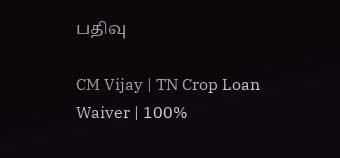பதிவு

CM Vijay | TN Crop Loan Waiver | 100%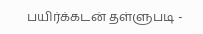பயிர்க்கடன் தள்ளுபடி -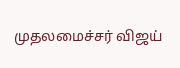முதலமைச்சர் விஜய்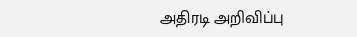அதிரடி அறிவிப்பு